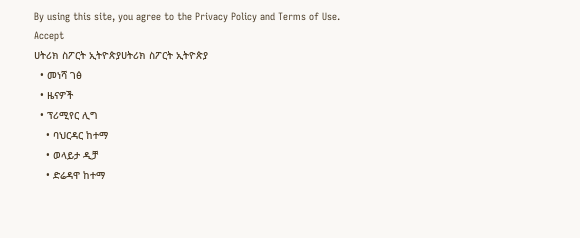By using this site, you agree to the Privacy Policy and Terms of Use.
Accept
ሀትሪክ ስፖርት ኢትዮጵያሀትሪክ ስፖርት ኢትዮጵያ
  • መነሻ ገፅ
  • ዜናዎች
  • ፕሪሚየር ሊግ
    • ባህርዳር ከተማ
    • ወላይታ ዲቻ
    • ድሬዳዋ ከተማ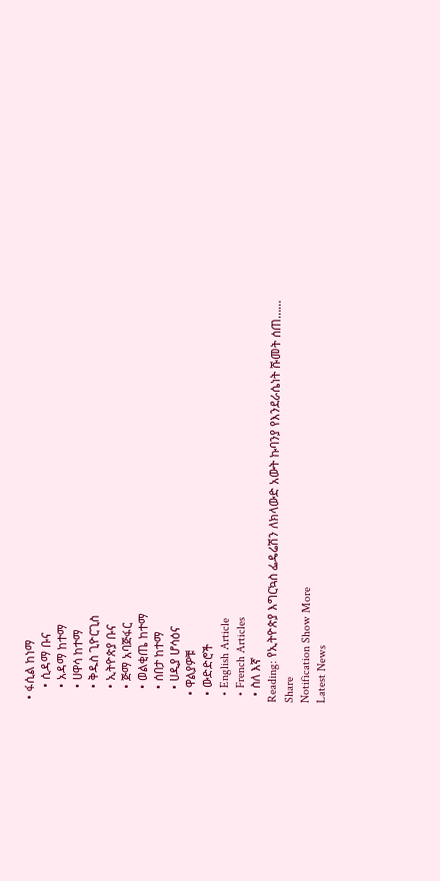• ፋሲል ከነማ
    • ሲዳማ ቡና
    • አዳማ ከተማ
    • ሀዋሳ ከተማ
    • ቅዱስ ጊዮርጊስ
    • ኢትዮጵያ ቡና
    • ጅማ አባጅፋር
    • ወልቂጤ ከተማ
    • ሰበታ ከተማ
    • ሀዲያ ሆሳዕና
  • ዋልያዎቹ
  • ውድድሮች
  • English Article
  • French Articles
  • ስለ እኛ
Reading: የኢትዮጵያ እግርኳስ ፌዴሬሽን ለክላውድ አውት ኩባንያ የእንደራሴነት ሹመት ሰጠ……
Share
Notification Show More
Latest News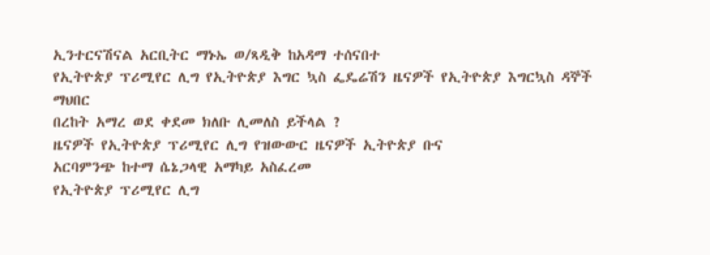ኢንተርናሽናል አርቢትር ማኑኤ ወ/ጻዲቅ ከአዳማ ተሰናበተ
የኢትዮጵያ ፕሪሚየር ሊግ የኢትዮጵያ እግር ኳስ ፌዴሬሽን ዜናዎች የኢትዮጵያ እግርኳስ ዳኞች ማህበር
በረከት አማረ ወደ ቀደመ ክለቡ ሊመለስ ይችላል ?
ዜናዎች የኢትዮጵያ ፕሪሚየር ሊግ የዝውውር ዜናዎች ኢትዮጵያ ቡና
አርባምንጭ ከተማ ሴኔጋላዊ አማካይ አስፈረመ
የኢትዮጵያ ፕሪሚየር ሊግ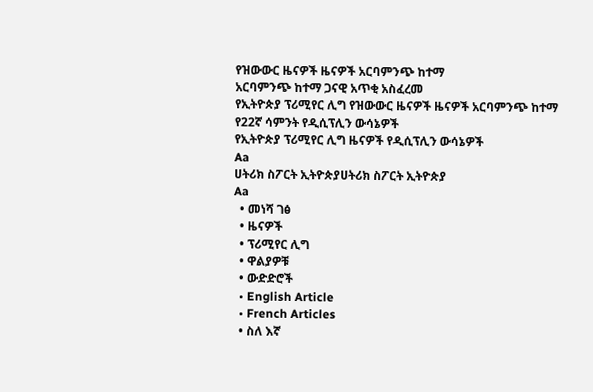የዝውውር ዜናዎች ዜናዎች አርባምንጭ ከተማ
አርባምንጭ ከተማ ጋናዊ አጥቂ አስፈረመ
የኢትዮጵያ ፕሪሚየር ሊግ የዝውውር ዜናዎች ዜናዎች አርባምንጭ ከተማ
የ22ኛ ሳምንት የዲሲፕሊን ውሳኔዎች
የኢትዮጵያ ፕሪሚየር ሊግ ዜናዎች የዲሲፕሊን ውሳኔዎች
Aa
ሀትሪክ ስፖርት ኢትዮጵያሀትሪክ ስፖርት ኢትዮጵያ
Aa
  • መነሻ ገፅ
  • ዜናዎች
  • ፕሪሚየር ሊግ
  • ዋልያዎቹ
  • ውድድሮች
  • English Article
  • French Articles
  • ስለ እኛ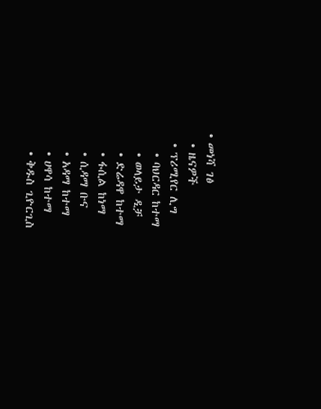• መነሻ ገፅ
  • ዜናዎች
  • ፕሪሚየር ሊግ
    • ባህርዳር ከተማ
    • ወላይታ ዲቻ
    • ድሬዳዋ ከተማ
    • ፋሲል ከነማ
    • ሲዳማ ቡና
    • አዳማ ከተማ
    • ሀዋሳ ከተማ
    • ቅዱስ ጊዮርጊስ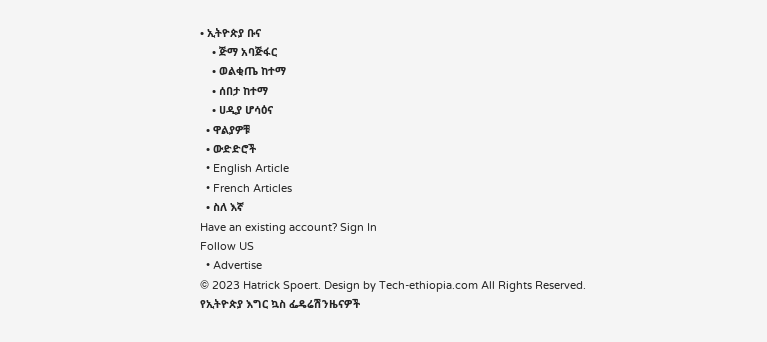• ኢትዮጵያ ቡና
    • ጅማ አባጅፋር
    • ወልቂጤ ከተማ
    • ሰበታ ከተማ
    • ሀዲያ ሆሳዕና
  • ዋልያዎቹ
  • ውድድሮች
  • English Article
  • French Articles
  • ስለ እኛ
Have an existing account? Sign In
Follow US
  • Advertise
© 2023 Hatrick Spoert. Design by Tech-ethiopia.com All Rights Reserved.
የኢትዮጵያ እግር ኳስ ፌዴሬሽንዜናዎች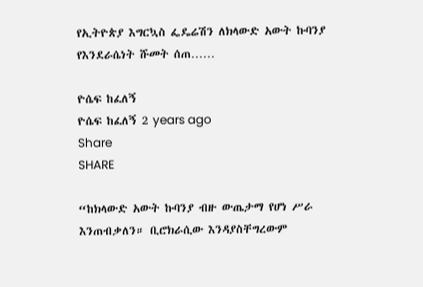የኢትዮጵያ እግርኳስ ፌዴሬሽን ለክላውድ አውት ኩባንያ የእንደራሴነት ሹመት ሰጠ……

ዮሴፍ ከፈለኝ
ዮሴፍ ከፈለኝ 2 years ago
Share
SHARE

“ከክላውድ አውት ኩባንያ ብዙ ውጤታማ የሆነ ሥራ እንጠብቃለን። ቢሮክራሲው እንዳያስቸግረውም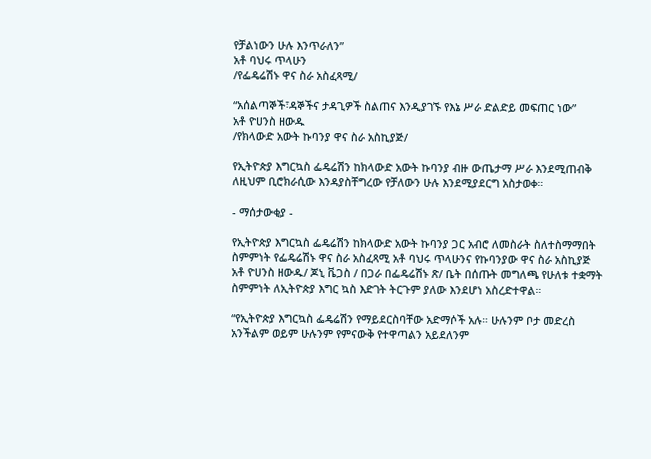የቻልነውን ሁሉ እንጥራለን”
አቶ ባህሩ ጥላሁን
/የፌዴሬሽኑ ዋና ስራ አስፈጻሚ/

“አሰልጣኞች፣ዳኞችና ታዳጊዎች ስልጠና እንዲያገኙ የእኔ ሥራ ድልድይ መፍጠር ነው”
አቶ ዮሀንስ ዘውዱ
/የክላውድ አውት ኩባንያ ዋና ስራ አስኪያጅ/

የኢትዮጵያ እግርኳስ ፌዴሬሽን ከክላውድ አውት ኩባንያ ብዙ ውጤታማ ሥራ እንደሚጠብቅ ለዚህም ቢሮክራሲው እንዳያስቸግረው የቻለውን ሁሉ እንደሚያደርግ አስታወቀ።

- ማሰታውቂያ -

የኢትዮጵያ እግርኳስ ፌዴሬሽን ከክላውድ አውት ኩባንያ ጋር አብሮ ለመስራት ስለተስማማበት ስምምነት የፌዴሬሽኑ ዋና ስራ አስፈጻሚ አቶ ባህሩ ጥላሁንና የኩባንያው ዋና ስራ አስኪያጅ አቶ ዮሀንስ ዘውዱ/ ጆኒ ቬጋስ / በጋራ በፌዴሬሽኑ ጽ/ ቤት በሰጡት መግለጫ የሁለቱ ተቋማት ስምምነት ለኢትዮጵያ እግር ኳስ እድገት ትርጉም ያለው እንደሆነ አስረድተዋል።

“የኢትዮጵያ እግርኳስ ፌዴሬሽን የማይደርስባቸው አድማሶች አሉ። ሁሉንም ቦታ መድረስ አንችልም ወይም ሁሉንም የምናውቅ የተዋጣልን አይደለንም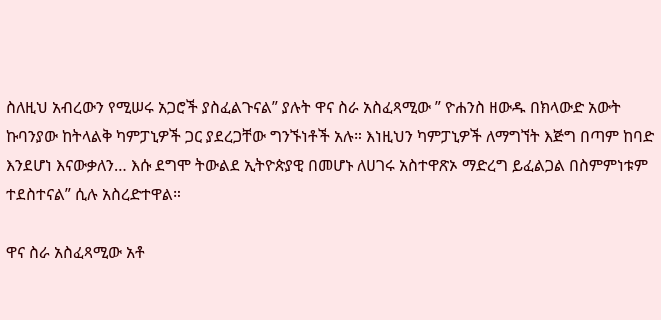ስለዚህ አብረውን የሚሠሩ አጋሮች ያስፈልጉናል” ያሉት ዋና ስራ አስፈጻሚው ” ዮሐንስ ዘውዱ በክላውድ አውት ኩባንያው ከትላልቅ ካምፓኒዎች ጋር ያደረጋቸው ግንኙነቶች አሉ። እነዚህን ካምፓኒዎች ለማግኘት እጅግ በጣም ከባድ እንደሆነ እናውቃለን… እሱ ደግሞ ትውልደ ኢትዮጵያዊ በመሆኑ ለሀገሩ አስተዋጽኦ ማድረግ ይፈልጋል በስምምነቱም ተደስተናል” ሲሉ አስረድተዋል።

ዋና ስራ አስፈጻሚው አቶ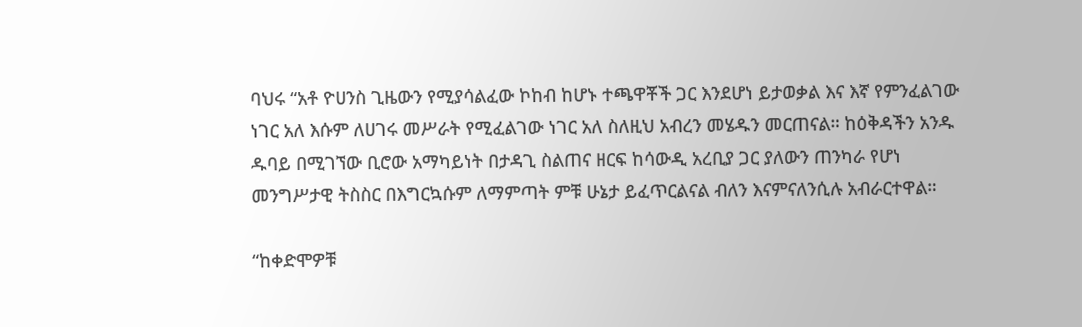ባህሩ “አቶ ዮሀንስ ጊዜውን የሚያሳልፈው ኮከብ ከሆኑ ተጫዋቾች ጋር እንደሆነ ይታወቃል እና እኛ የምንፈልገው ነገር አለ እሱም ለሀገሩ መሥራት የሚፈልገው ነገር አለ ስለዚህ አብረን መሄዱን መርጠናል። ከዕቅዳችን አንዱ ዱባይ በሚገኘው ቢሮው አማካይነት በታዳጊ ስልጠና ዘርፍ ከሳውዲ አረቢያ ጋር ያለውን ጠንካራ የሆነ መንግሥታዊ ትስስር በእግርኳሱም ለማምጣት ምቹ ሁኔታ ይፈጥርልናል ብለን እናምናለንሲሉ አብራርተዋል።

“ከቀድሞዎቹ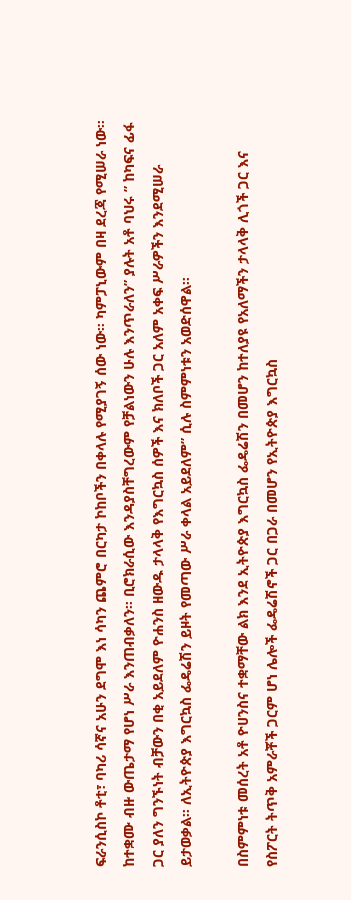ፍራንሲስኮ ቶቲ፣ ባካሪ ሳኛና አሁን ደግሞ እነ ሳካን ጨምሮ በርካታ ኮከቦችን በቀላሉ የሚያገኝ ሰው ነው። ካምፓኒውም በዛ ደረጃ የሚሠራ ነው። ከተቋሙ ብዙ ውጤታማ የሆነ ሥራ እንጠብቃለን። ቢሮክራሲው እንዳያስቸግረውም የቻልነውን ሁሉ እንጥራለን” ያሉት አቶ ባህሩ ” ከካፍና ፊፋ ጋር ያለን ግንኙነት ብቻውን በቂ አይደለም ዮሐንስ ዘውዱ ታላላቅ የእግርኳስ ሰዎች እና ክለቦች ጋር አለም አቀፍ ሥራዎችን እንደሚሠራ ይታወቃል። ለኢትዮጵያ እግርኳስ ፌዴሬሽን ይዞት የመጣው ሥራ ቀላል አይደለም” ሲሉ ስምምነቱን አወድሰዋል።

በስምምነቱ መሰረት አቶ ዮሀንስና ተቋማቸው ልክ እንደ ኢትዮጵያ እግርኳስ ፌዴሬሽን በመሆን ከተለያዩ የአለማችን ታላላቅ ሊጎች ጋር እና የስፖርት ትጥቅ አምራቾች ጋርም ሆነ ሌሎች ፌዴሬሽኖች ጋር በጋራ በመሆን የኢትዮጵያ እግርኳስ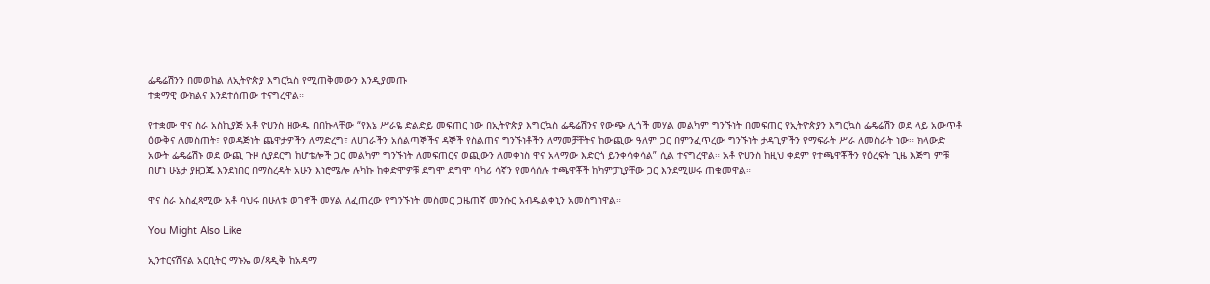ፌዴሬሽንን በመወከል ለኢትዮጵያ እግርኳስ የሚጠቅመውን እንዲያመጡ
ተቋማዊ ውክልና እንደተሰጠው ተናግረዋል።

የተቋሙ ዋና ስራ አስኪያጅ አቶ ዮሀንስ ዘውዱ በበኩላቸው “የእኔ ሥራዬ ድልድይ መፍጠር ነው በኢትዮጵያ እግርኳስ ፌዴሬሽንና የውጭ ሊጎች መሃል መልካም ግንኙነት በመፍጠር የኢትዮጵያን እግርኳስ ፌዴሬሽን ወደ ላይ አውጥቶ ዕውቅና ለመስጠት፣ የወዳጅነት ጨዋታዎችን ለማድረግ፣ ለሀገራችን አሰልጣኞችና ዳኞች የስልጠና ግንኙነቶችን ለማመቻቸትና ከውጪው ዓለም ጋር በምንፈጥረው ግንኙነት ታዳጊዎችን የማፍራት ሥራ ለመስራት ነው። ክላውድ አውት ፌዴሬሽኑ ወደ ውጪ ጉዞ ሲያደርግ ከሆቴሎች ጋር መልካም ግንኙነት ለመፍጠርና ወጪውን ለመቀነስ ዋና አላማው እድርጎ ይንቀሳቀሳል” ሲል ተናግረዋል። አቶ ዮሀንስ ከዚህ ቀደም የተጫዋቾችን የዕረፍት ጊዜ እጅግ ምቹ በሆነ ሁኔታ ያዘጋጁ እንደነበር በማስረዳት አሁን እነሮሜሎ ሉካኩ ከቀድሞዎቹ ደግሞ ደግሞ ባካሪ ሳኛን የመሳሰሉ ተጫዋቾች ከካምፓኒያቸው ጋር እንደሚሠሩ ጠቁመዋል።

ዋና ስራ አስፈጻሚው አቶ ባህሩ በሁለቱ ወገኖች መሃል ለፈጠረው የግንኙነት መስመር ጋዜጠኛ መንሱር አብዱልቀኒን አመስግነዋል።

You Might Also Like

ኢንተርናሽናል አርቢትር ማኑኤ ወ/ጻዲቅ ከአዳማ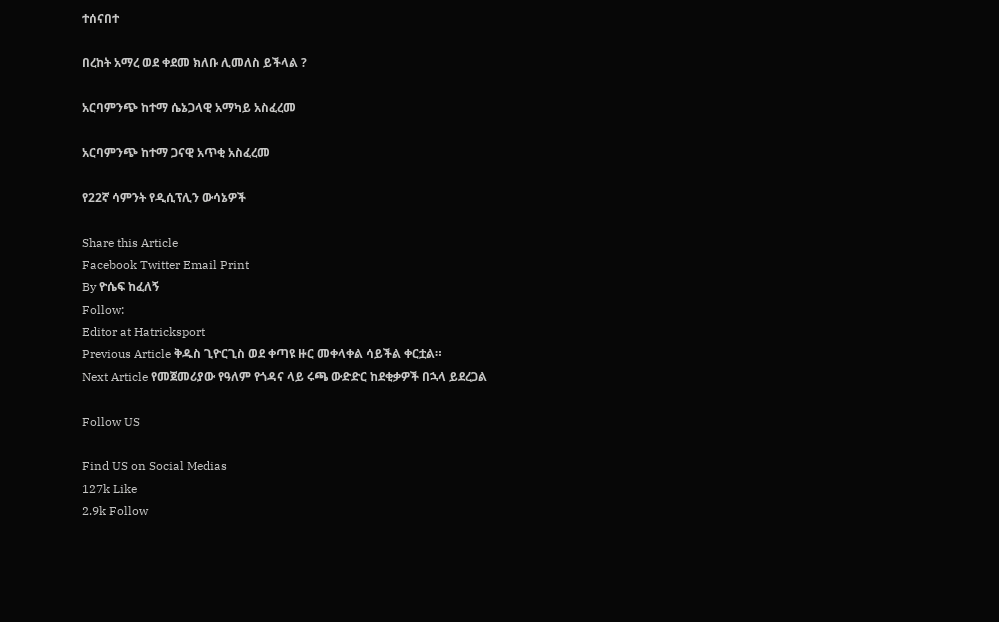ተሰናበተ

በረከት አማረ ወደ ቀደመ ክለቡ ሊመለስ ይችላል ?

አርባምንጭ ከተማ ሴኔጋላዊ አማካይ አስፈረመ

አርባምንጭ ከተማ ጋናዊ አጥቂ አስፈረመ

የ22ኛ ሳምንት የዲሲፕሊን ውሳኔዎች

Share this Article
Facebook Twitter Email Print
By ዮሴፍ ከፈለኝ
Follow:
Editor at Hatricksport
Previous Article ቅዱስ ጊዮርጊስ ወደ ቀጣዩ ዙር መቀላቀል ሳይችል ቀርቷል።
Next Article የመጀመሪያው የዓለም የጎዳና ላይ ሩጫ ውድድር ከደቂቃዎች በኋላ ይደረጋል

Follow US

Find US on Social Medias
127k Like
2.9k Follow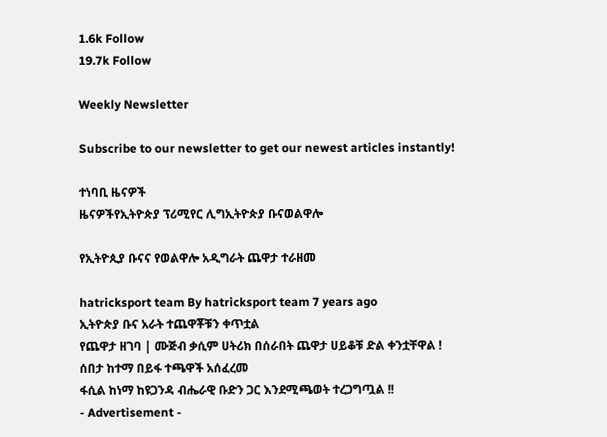1.6k Follow
19.7k Follow

Weekly Newsletter

Subscribe to our newsletter to get our newest articles instantly!

ተነባቢ ዜናዎች
ዜናዎችየኢትዮጵያ ፕሪሚየር ሊግኢትዮጵያ ቡናወልዋሎ

የኢትዮጲያ ቡናና የወልዋሎ አዲግራት ጨዋታ ተራዘመ

hatricksport team By hatricksport team 7 years ago
ኢትዮጵያ ቡና አራት ተጨዋቾቹን ቀጥቷል
የጨዋታ ዘገባ | ሙጅብ ቃሲም ሀትሪክ በሰራበት ጨዋታ ሀይቆቹ ድል ቀንቷቸዋል !
ሰበታ ከተማ በይፋ ተጫዋች አሰፈረመ
ፋሲል ከነማ ከዩጋንዳ ብሔራዊ ቡድን ጋር እንደሚጫወት ተረጋግጧል !!
- Advertisement -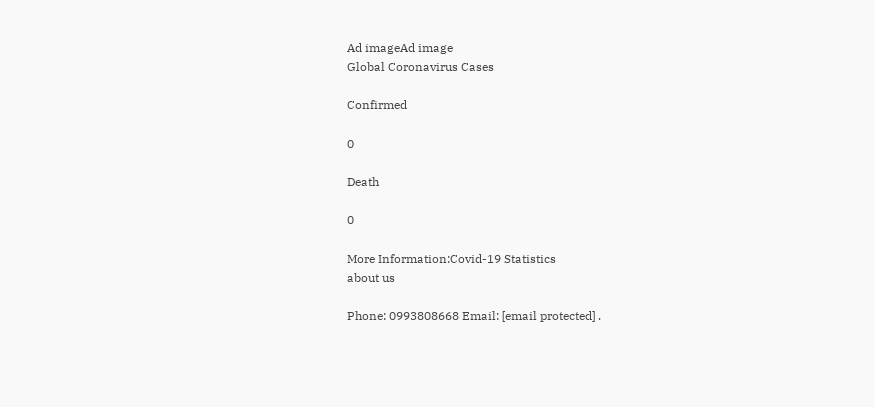Ad imageAd image
Global Coronavirus Cases

Confirmed

0

Death

0

More Information:Covid-19 Statistics
about us

Phone: 0993808668 Email: [email protected] .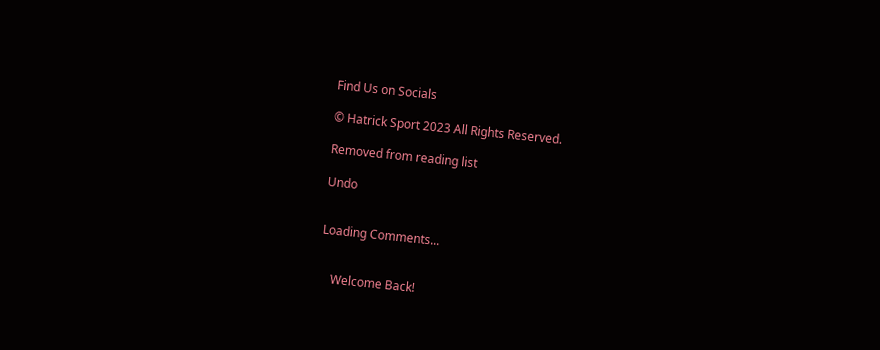Find Us on Socials

© Hatrick Sport 2023 All Rights Reserved.

Removed from reading list

Undo


Loading Comments...


    Welcome Back!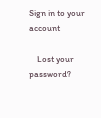Sign in to your account

    Lost your password?